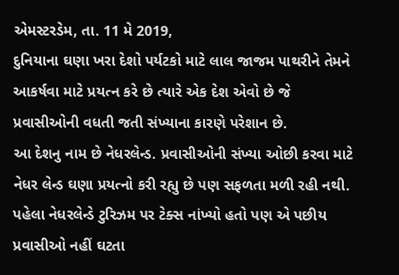એમસ્ટરડેમ, તા. 11 મે 2019,
દુનિયાના ઘણા ખરા દેશો પર્યટકો માટે લાલ જાજમ પાથરીને તેમને આકર્ષવા માટે પ્રયત્ન કરે છે ત્યારે એક દેશ એવો છે જે પ્રવાસીઓની વધતી જતી સંખ્યાના કારણે પરેશાન છે.
આ દેશનુ નામ છે નેધરલેન્ડ. પ્રવાસીઓની સંખ્યા ઓછી કરવા માટે નેધર લેન્ડ ઘણા પ્રયત્નો કરી રહ્યુ છે પણ સફળતા મળી રહી નથી.
પહેલા નેધરલેન્ડે ટુરિઝમ પર ટેક્સ નાંખ્યો હતો પણ એ પછીય પ્રવાસીઓ નહીં ઘટતા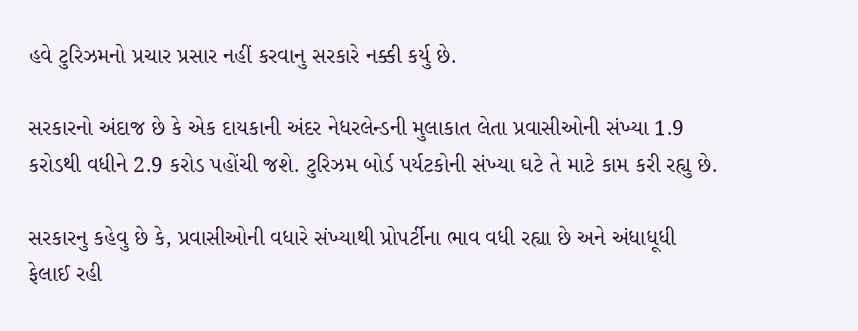હવે ટુરિઝમનો પ્રચાર પ્રસાર નહીં કરવાનુ સરકારે નક્કી કર્યુ છે.

સરકારનો અંદાજ છે કે એક દાયકાની અંદર નેધરલેન્ડની મુલાકાત લેતા પ્રવાસીઓની સંખ્યા 1.9 કરોડથી વધીને 2.9 કરોડ પહોંચી જશે. ટુરિઝમ બોર્ડ પર્યટકોની સંખ્યા ઘટે તે માટે કામ કરી રહ્યુ છે.

સરકારનુ કહેવુ છે કે, પ્રવાસીઓની વધારે સંખ્યાથી પ્રોપર્ટીના ભાવ વધી રહ્યા છે અને અંધાધૂધી ફેલાઈ રહી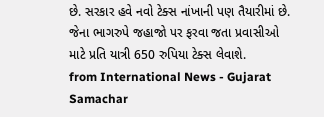છે. સરકાર હવે નવો ટેક્સ નાંખાની પણ તૈયારીમાં છે. જેના ભાગરુપે જહાજો પર ફરવા જતા પ્રવાસીઓ માટે પ્રતિ યાત્રી 650 રુપિયા ટેક્સ લેવાશે.
from International News - Gujarat Samachar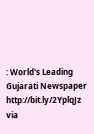: World's Leading Gujarati Newspaper http://bit.ly/2YplqJz
via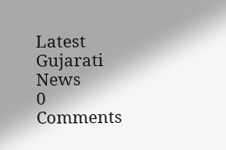Latest Gujarati News
0 Comments